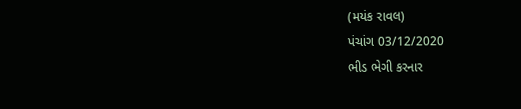(મયંક રાવલ)
પંચાંગ 03/12/2020
ભીડ ભેગી કરનાર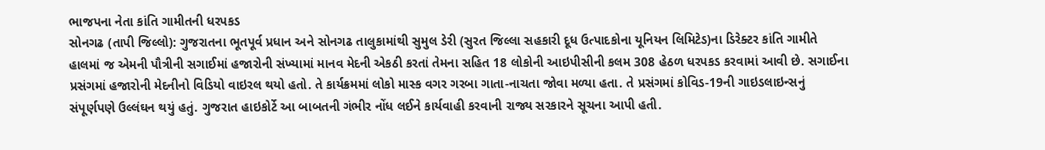ભાજપના નેતા કાંતિ ગામીતની ધરપકડ
સોનગઢ (તાપી જિલ્લો): ગુજરાતના ભૂતપૂર્વ પ્રધાન અને સોનગઢ તાલુકામાંથી સુમુલ ડેરી (સુરત જિલ્લા સહકારી દૂધ ઉત્પાદકોના યૂનિયન લિમિટેડ)ના ડિરેક્ટર કાંતિ ગામીતે હાલમાં જ એમની પૌત્રીની સગાઈમાં હજારોની સંખ્યામાં માનવ મેદની એકઠી કરતાં તેમના સહિત 18 લોકોની આઇપીસીની કલમ 308 હેઠળ ધરપકડ કરવામાં આવી છે. સગાઈના પ્રસંગમાં હજારોની મેદનીનો વિડિયો વાઇરલ થયો હતો. તે કાર્યક્રમમાં લોકો માસ્ક વગર ગરબા ગાતા-નાચતા જોવા મળ્યા હતા. તે પ્રસંગમાં કોવિડ-19ની ગાઇડલાઇન્સનું સંપૂર્ણપણે ઉલ્લંઘન થયું હતું. ગુજરાત હાઇકોર્ટે આ બાબતની ગંભીર નોંધ લઈને કાર્યવાહી કરવાની રાજ્ય સરકારને સૂચના આપી હતી.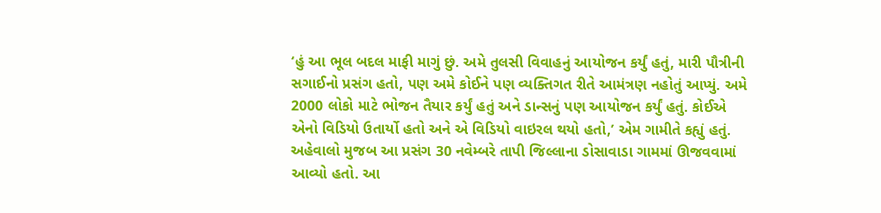‘હું આ ભૂલ બદલ માફી માગું છું. અમે તુલસી વિવાહનું આયોજન કર્યું હતું, મારી પૌત્રીની સગાઈનો પ્રસંગ હતો, પણ અમે કોઈને પણ વ્યક્તિગત રીતે આમંત્રણ નહોતું આપ્યું. અમે 2000 લોકો માટે ભોજન તૈયાર કર્યું હતું અને ડાન્સનું પણ આયોજન કર્યું હતું. કોઈએ એનો વિડિયો ઉતાર્યો હતો અને એ વિડિયો વાઇરલ થયો હતો,’ એમ ગામીતે કહ્યું હતું.
અહેવાલો મુજબ આ પ્રસંગ 30 નવેમ્બરે તાપી જિલ્લાના ડોસાવાડા ગામમાં ઊજવવામાં આવ્યો હતો. આ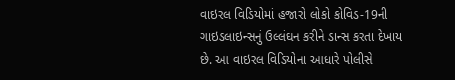વાઇરલ વિડિયોમાં હજારો લોકો કોવિડ-19ની ગાઇડલાઇન્સનું ઉલ્લંઘન કરીને ડાન્સ કરતા દેખાય છે. આ વાઇરલ વિડિયોના આધારે પોલીસે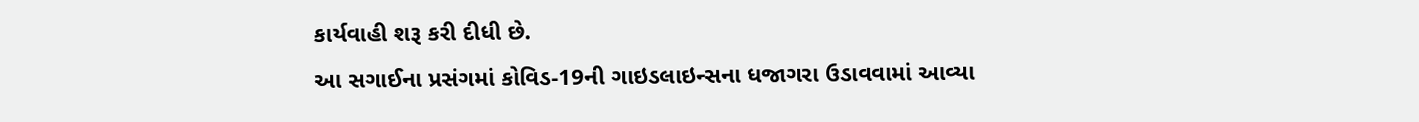કાર્યવાહી શરૂ કરી દીધી છે.
આ સગાઈના પ્રસંગમાં કોવિડ-19ની ગાઇડલાઇન્સના ધજાગરા ઉડાવવામાં આવ્યા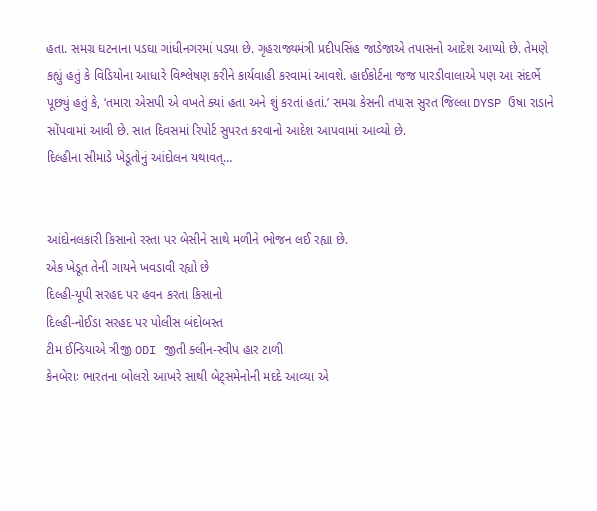હતા. સમગ્ર ઘટનાના પડઘા ગાંધીનગરમાં પડ્યા છે. ગૃહરાજ્યમંત્રી પ્રદીપસિંહ જાડેજાએ તપાસનો આદેશ આપ્યો છે. તેમણે કહ્યું હતું કે વિડિયોના આધારે વિશ્લેષણ કરીને કાર્યવાહી કરવામાં આવશે. હાઈકોર્ટના જજ પારડીવાલાએ પણ આ સંદર્ભે પૂછ્યું હતું કે, ‘તમારા એસપી એ વખતે ક્યાં હતા અને શું કરતાં હતાં.’ સમગ્ર કેસની તપાસ સુરત જિલ્લા DYSP ઉષા રાડાને સોંપવામાં આવી છે. સાત દિવસમાં રિપોર્ટ સુપરત કરવાનો આદેશ આપવામાં આવ્યો છે.
દિલ્હીના સીમાડે ખેડૂતોનું આંદોલન યથાવત્…


આંદોનલકારી કિસાનો રસ્તા પર બેસીને સાથે મળીને ભોજન લઈ રહ્યા છે.
એક ખેડૂત તેની ગાયને ખવડાવી રહ્યો છે
દિલ્હી-યૂપી સરહદ પર હવન કરતા કિસાનો
દિલ્હી-નોઈડા સરહદ પર પોલીસ બંદોબસ્ત
ટીમ ઈન્ડિયાએ ત્રીજી ODI જીતી ક્લીન-સ્વીપ હાર ટાળી
કેનબેરાઃ ભારતના બોલરો આખરે સાથી બેટ્સમેનોની મદદે આવ્યા એ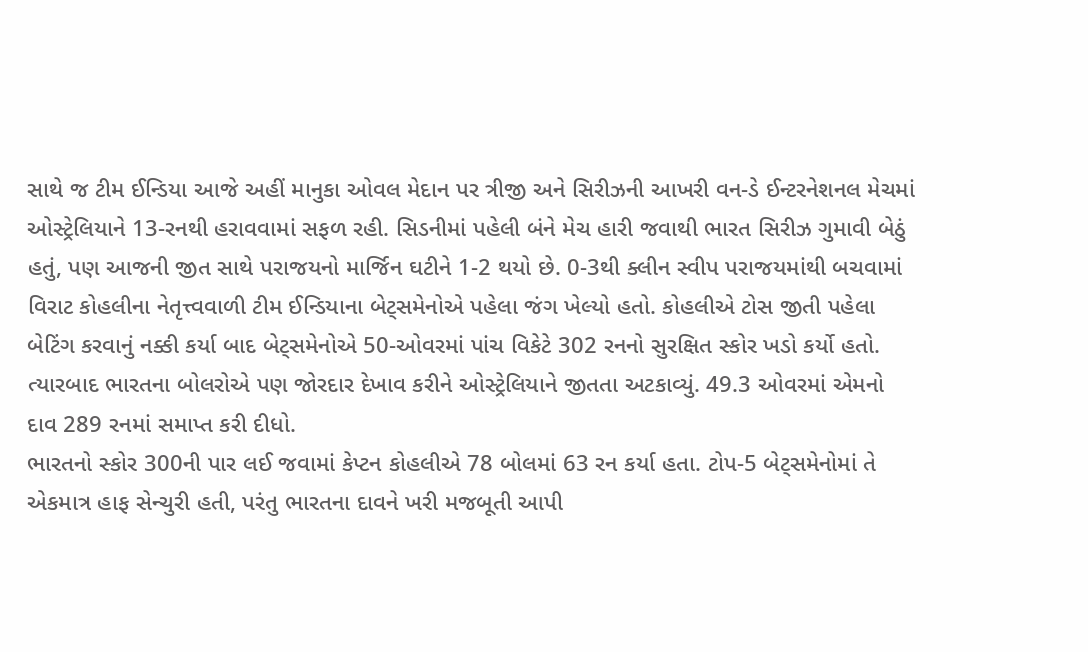સાથે જ ટીમ ઈન્ડિયા આજે અહીં માનુકા ઓવલ મેદાન પર ત્રીજી અને સિરીઝની આખરી વન-ડે ઈન્ટરનેશનલ મેચમાં ઓસ્ટ્રેલિયાને 13-રનથી હરાવવામાં સફળ રહી. સિડનીમાં પહેલી બંને મેચ હારી જવાથી ભારત સિરીઝ ગુમાવી બેઠું હતું, પણ આજની જીત સાથે પરાજયનો માર્જિન ઘટીને 1-2 થયો છે. 0-3થી ક્લીન સ્વીપ પરાજયમાંથી બચવામાં વિરાટ કોહલીના નેતૃત્ત્વવાળી ટીમ ઈન્ડિયાના બેટ્સમેનોએ પહેલા જંગ ખેલ્યો હતો. કોહલીએ ટોસ જીતી પહેલા બેટિંગ કરવાનું નક્કી કર્યા બાદ બેટ્સમેનોએ 50-ઓવરમાં પાંચ વિકેટે 302 રનનો સુરક્ષિત સ્કોર ખડો કર્યો હતો. ત્યારબાદ ભારતના બોલરોએ પણ જોરદાર દેખાવ કરીને ઓસ્ટ્રેલિયાને જીતતા અટકાવ્યું. 49.3 ઓવરમાં એમનો દાવ 289 રનમાં સમાપ્ત કરી દીધો.
ભારતનો સ્કોર 300ની પાર લઈ જવામાં કેપ્ટન કોહલીએ 78 બોલમાં 63 રન કર્યા હતા. ટોપ-5 બેટ્સમેનોમાં તે એકમાત્ર હાફ સેન્ચુરી હતી, પરંતુ ભારતના દાવને ખરી મજબૂતી આપી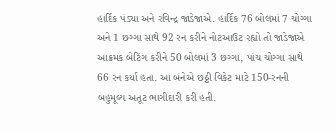હાર્દિક પંડ્યા અને રવિન્દ્ર જાડેજાએ. હાર્દિક 76 બોલમાં 7 ચોગ્ગા અને 1 છગ્ગા સાથે 92 રન કરીને નોટઆઉટ રહ્યો તો જાડેજાએ આક્રમક બેટિંગ કરીને 50 બોલમાં 3 છગ્ગા, પાંચ ચોગ્ગા સાથે 66 રન કર્યા હતા. આ બંનેએ છઠ્ઠી વિકેટ માટે 150-રનની બહુમૂલ્ય અતૂટ ભાગીદારી કરી હતી.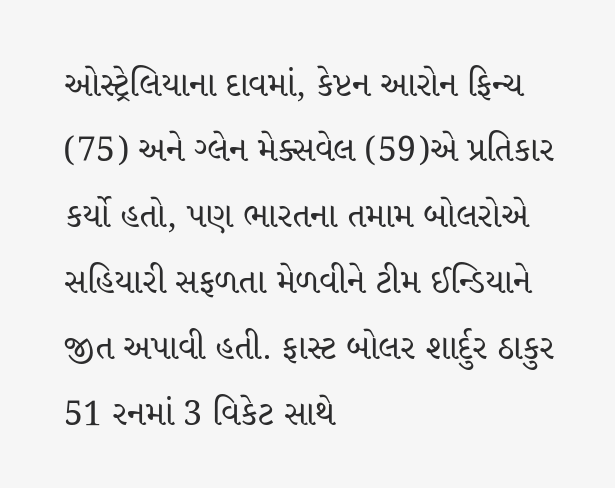ઓસ્ટ્રેલિયાના દાવમાં, કેપ્ટન આરોન ફિન્ચ (75) અને ગ્લેન મેક્સવેલ (59)એ પ્રતિકાર કર્યો હતો, પણ ભારતના તમામ બોલરોએ સહિયારી સફળતા મેળવીને ટીમ ઈન્ડિયાને જીત અપાવી હતી. ફાસ્ટ બોલર શાર્દુર ઠાકુર 51 રનમાં 3 વિકેટ સાથે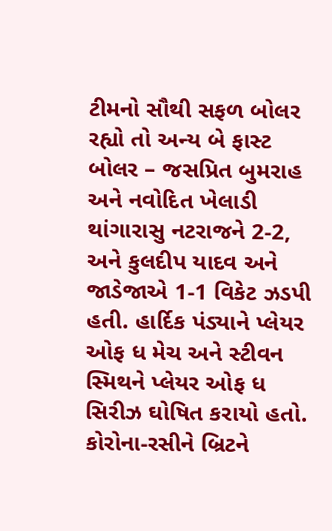ટીમનો સૌથી સફળ બોલર રહ્યો તો અન્ય બે ફાસ્ટ બોલર – જસપ્રિત બુમરાહ અને નવોદિત ખેલાડી થાંગારાસુ નટરાજને 2-2, અને કુલદીપ યાદવ અને જાડેજાએ 1-1 વિકેટ ઝડપી હતી. હાર્દિક પંડ્યાને પ્લેયર ઓફ ધ મેચ અને સ્ટીવન સ્મિથને પ્લેયર ઓફ ધ સિરીઝ ઘોષિત કરાયો હતો.
કોરોના-રસીને બ્રિટને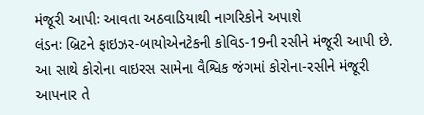મંજૂરી આપીઃ આવતા અઠવાડિયાથી નાગરિકોને અપાશે
લંડનઃ બ્રિટને ફાઇઝર-બાયોએનટેકની કોવિડ-19ની રસીને મંજૂરી આપી છે. આ સાથે કોરોના વાઇરસ સામેના વૈશ્વિક જંગમાં કોરોના-રસીને મંજૂરી આપનાર તે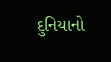દુનિયાનો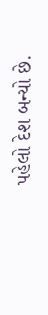પહેલો દેશ બન્યો છે.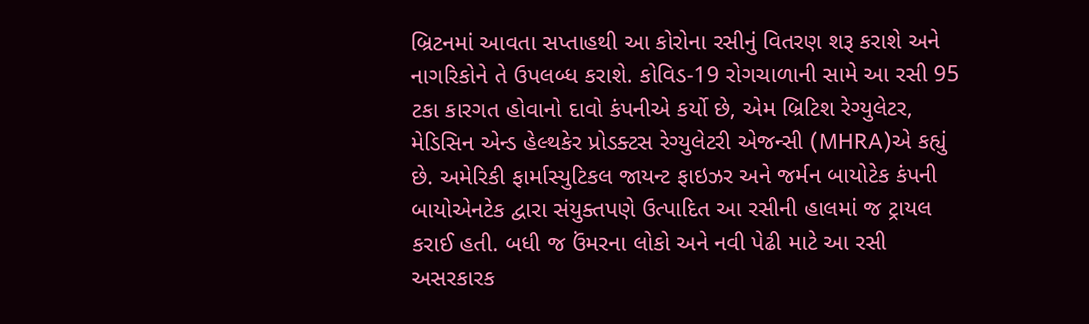બ્રિટનમાં આવતા સપ્તાહથી આ કોરોના રસીનું વિતરણ શરૂ કરાશે અને નાગરિકોને તે ઉપલબ્ધ કરાશે. કોવિડ-19 રોગચાળાની સામે આ રસી 95 ટકા કારગત હોવાનો દાવો કંપનીએ કર્યો છે, એમ બ્રિટિશ રેગ્યુલેટર, મેડિસિન એન્ડ હેલ્થકેર પ્રોડક્ટસ રેગ્યુલેટરી એજન્સી (MHRA)એ કહ્યું છે. અમેરિકી ફાર્માસ્યુટિકલ જાયન્ટ ફાઇઝર અને જર્મન બાયોટેક કંપની બાયોએનટેક દ્વારા સંયુક્તપણે ઉત્પાદિત આ રસીની હાલમાં જ ટ્રાયલ કરાઈ હતી. બધી જ ઉંમરના લોકો અને નવી પેઢી માટે આ રસી અસરકારક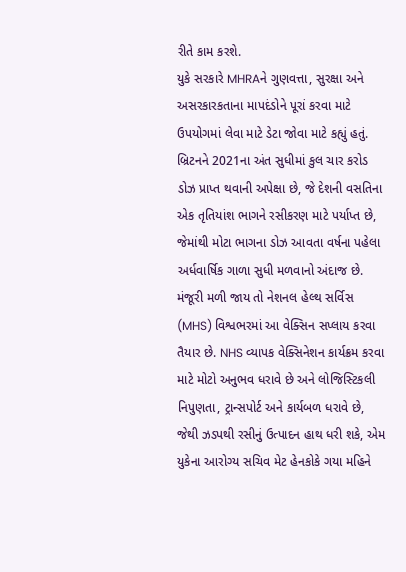રીતે કામ કરશે.
યુકે સરકારે MHRAને ગુણવત્તા, સુરક્ષા અને અસરકારકતાના માપદંડોને પૂરાં કરવા માટે ઉપયોગમાં લેવા માટે ડેટા જોવા માટે કહ્યું હતું. બ્રિટનને 2021ના અંત સુધીમાં કુલ ચાર કરોડ ડોઝ પ્રાપ્ત થવાની અપેક્ષા છે, જે દેશની વસતિના એક તૃતિયાંશ ભાગને રસીકરણ માટે પર્યાપ્ત છે, જેમાંથી મોટા ભાગના ડોઝ આવતા વર્ષના પહેલા અર્ધવાર્ષિક ગાળા સુધી મળવાનો અંદાજ છે.
મંજૂરી મળી જાય તો નેશનલ હેલ્થ સર્વિસ (MHS) વિશ્વભરમાં આ વેક્સિન સપ્લાય કરવા તૈયાર છે. NHS વ્યાપક વેક્સિનેશન કાર્યક્રમ કરવા માટે મોટો અનુભવ ધરાવે છે અને લોજિસ્ટિકલી નિપુણતા, ટ્રાન્સપોર્ટ અને કાર્યબળ ધરાવે છે, જેથી ઝડપથી રસીનું ઉત્પાદન હાથ ધરી શકે, એમ યુકેના આરોગ્ય સચિવ મેટ હેનકોકે ગયા મહિને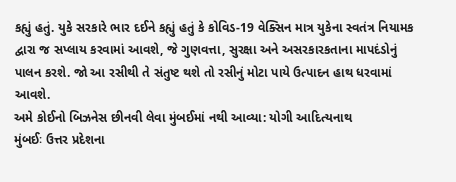કહ્યું હતું. યુકે સરકારે ભાર દઈને કહ્યું હતું કે કોવિડ-19 વેક્સિન માત્ર યુકેના સ્વતંત્ર નિયામક દ્વારા જ સપ્લાય કરવામાં આવશે, જે ગુણવત્તા, સુરક્ષા અને અસરકારકતાના માપદંડોનું પાલન કરશે. જો આ રસીથી તે સંતુષ્ટ થશે તો રસીનું મોટા પાયે ઉત્પાદન હાથ ધરવામાં આવશે.
અમે કોઈનો બિઝનેસ છીનવી લેવા મુંબઈમાં નથી આવ્યા: યોગી આદિત્યનાથ
મુંબઈઃ ઉત્તર પ્રદેશના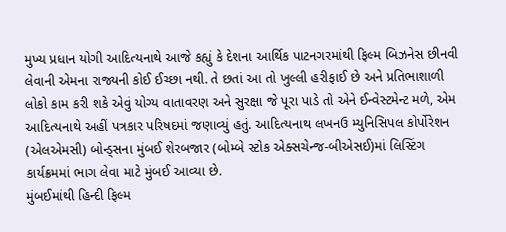મુખ્ય પ્રધાન યોગી આદિત્યનાથે આજે કહ્યું કે દેશના આર્થિક પાટનગરમાંથી ફિલ્મ બિઝનેસ છીનવી લેવાની એમના રાજ્યની કોઈ ઈચ્છા નથી. તે છતાં આ તો ખુલ્લી હરીફાઈ છે અને પ્રતિભાશાળી લોકો કામ કરી શકે એવું યોગ્ય વાતાવરણ અને સુરક્ષા જે પૂરા પાડે તો એને ઈન્વેસ્ટમેન્ટ મળે, એમ આદિત્યનાથે અહીં પત્રકાર પરિષદમાં જણાવ્યું હતું. આદિત્યનાથ લખનઉ મ્યુનિસિપલ કોર્પોરેશન (એલએમસી) બોન્ડ્સના મુંબઈ શેરબજાર (બોમ્બે સ્ટોક એક્સચેન્જ-બીએસઈ)માં લિસ્ટિંગ કાર્યક્રમમાં ભાગ લેવા માટે મુંબઈ આવ્યા છે.
મુંબઈમાંથી હિન્દી ફિલ્મ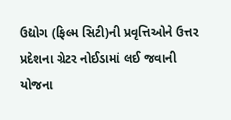ઉદ્યોગ (ફિલ્મ સિટી)ની પ્રવૃત્તિઓને ઉત્તર પ્રદેશના ગ્રેટર નોઈડામાં લઈ જવાની યોજના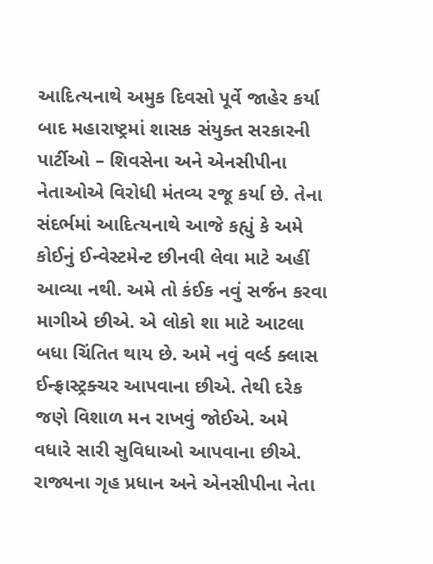આદિત્યનાથે અમુક દિવસો પૂર્વે જાહેર કર્યા બાદ મહારાષ્ટ્રમાં શાસક સંયુક્ત સરકારની પાર્ટીઓ – શિવસેના અને એનસીપીના નેતાઓએ વિરોધી મંતવ્ય રજૂ કર્યા છે. તેના સંદર્ભમાં આદિત્યનાથે આજે કહ્યું કે અમે કોઈનું ઈન્વેસ્ટમેન્ટ છીનવી લેવા માટે અહીં આવ્યા નથી. અમે તો કંઈક નવું સર્જન કરવા માગીએ છીએ. એ લોકો શા માટે આટલા બધા ચિંતિત થાય છે. અમે નવું વર્લ્ડ ક્લાસ ઈન્ફ્રાસ્ટ્રક્ચર આપવાના છીએ. તેથી દરેક જણે વિશાળ મન રાખવું જોઈએ. અમે વધારે સારી સુવિધાઓ આપવાના છીએ. રાજ્યના ગૃહ પ્રધાન અને એનસીપીના નેતા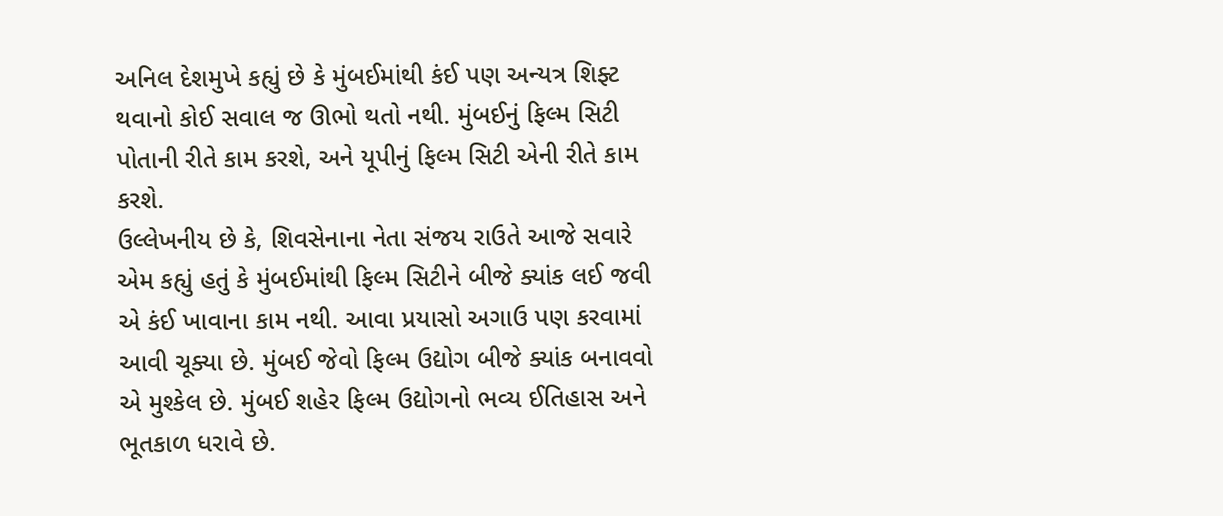અનિલ દેશમુખે કહ્યું છે કે મુંબઈમાંથી કંઈ પણ અન્યત્ર શિફ્ટ થવાનો કોઈ સવાલ જ ઊભો થતો નથી. મુંબઈનું ફિલ્મ સિટી પોતાની રીતે કામ કરશે, અને યૂપીનું ફિલ્મ સિટી એની રીતે કામ કરશે.
ઉલ્લેખનીય છે કે, શિવસેનાના નેતા સંજય રાઉતે આજે સવારે એમ કહ્યું હતું કે મુંબઈમાંથી ફિલ્મ સિટીને બીજે ક્યાંક લઈ જવી એ કંઈ ખાવાના કામ નથી. આવા પ્રયાસો અગાઉ પણ કરવામાં આવી ચૂક્યા છે. મુંબઈ જેવો ફિલ્મ ઉદ્યોગ બીજે ક્યાંક બનાવવો એ મુશ્કેલ છે. મુંબઈ શહેર ફિલ્મ ઉદ્યોગનો ભવ્ય ઈતિહાસ અને ભૂતકાળ ધરાવે છે.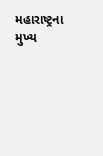મહારાષ્ટ્રના મુખ્ય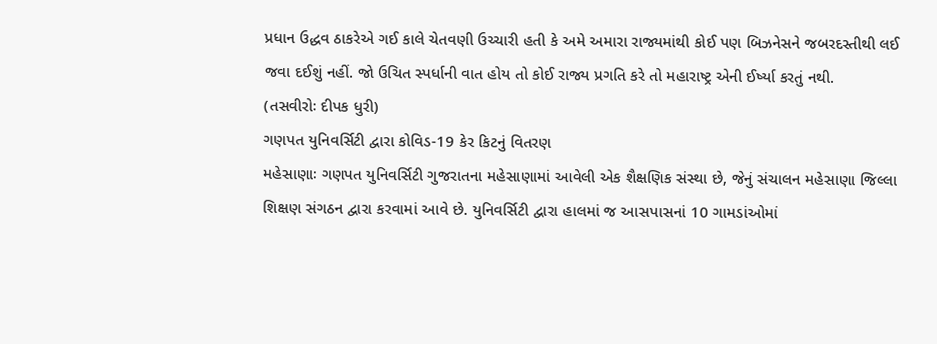પ્રધાન ઉદ્ધવ ઠાકરેએ ગઈ કાલે ચેતવણી ઉચ્ચારી હતી કે અમે અમારા રાજ્યમાંથી કોઈ પણ બિઝનેસને જબરદસ્તીથી લઈ જવા દઈશું નહીં. જો ઉચિત સ્પર્ધાની વાત હોય તો કોઈ રાજ્ય પ્રગતિ કરે તો મહારાષ્ટ્ર એની ઈર્ષ્યા કરતું નથી.
(તસવીરોઃ દીપક ધુરી)
ગણપત યુનિવર્સિટી દ્વારા કોવિડ-19 કેર કિટનું વિતરણ
મહેસાણાઃ ગણપત યુનિવર્સિટી ગુજરાતના મહેસાણામાં આવેલી એક શૈક્ષણિક સંસ્થા છે, જેનું સંચાલન મહેસાણા જિલ્લા શિક્ષણ સંગઠન દ્વારા કરવામાં આવે છે. યુનિવર્સિટી દ્વારા હાલમાં જ આસપાસનાં 10 ગામડાંઓમાં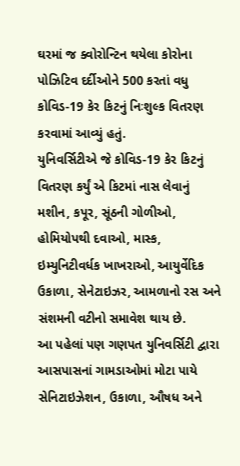ઘરમાં જ ક્વોરોન્ટિન થયેલા કોરોના પોઝિટિવ દર્દીઓને 500 કરતાં વધુ કોવિડ-19 કેર કિટનું નિઃશુલ્ક વિતરણ કરવામાં આવ્યું હતું.
યુનિવર્સિટીએ જે કોવિડ-19 કેર કિટનું વિતરણ કર્યું એ કિટમાં નાસ લેવાનું મશીન, કપૂર, સૂંઠની ગોળીઓ, હોમિયોપથી દવાઓ, માસ્ક, ઇમ્યુનિટીવર્ધક ખાખરાઓ, આયુર્વેદિક ઉકાળા, સેનેટાઇઝર, આમળાનો રસ અને સંશમની વટીનો સમાવેશ થાય છે.
આ પહેલાં પણ ગણપત યુનિવર્સિટી દ્વારા આસપાસનાં ગામડાઓમાં મોટા પાયે સેનિટાઇઝેશન, ઉકાળા, ઔષધ અને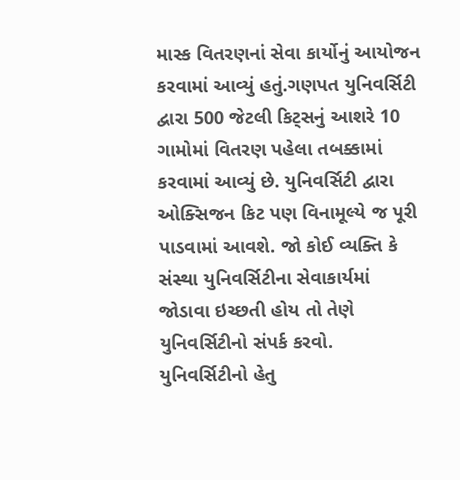માસ્ક વિતરણનાં સેવા કાર્યોનું આયોજન કરવામાં આવ્યું હતું.ગણપત યુનિવર્સિટી દ્વારા 500 જેટલી કિટ્સનું આશરે 10 ગામોમાં વિતરણ પહેલા તબક્કામાં કરવામાં આવ્યું છે. યુનિવર્સિટી દ્વારા ઓક્સિજન કિટ પણ વિનામૂલ્યે જ પૂરી પાડવામાં આવશે. જો કોઈ વ્યક્તિ કે સંસ્થા યુનિવર્સિટીના સેવાકાર્યમાં જોડાવા ઇચ્છતી હોય તો તેણે યુનિવર્સિટીનો સંપર્ક કરવો. યુનિવર્સિટીનો હેતુ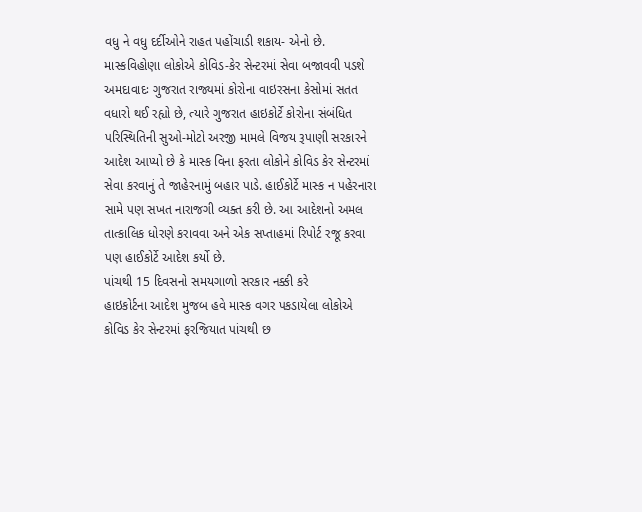વધુ ને વધુ દર્દીઓને રાહત પહોંચાડી શકાય- એનો છે.
માસ્કવિહોણા લોકોએ કોવિડ-કેર સેન્ટરમાં સેવા બજાવવી પડશે
અમદાવાદઃ ગુજરાત રાજ્યમાં કોરોના વાઇરસના કેસોમાં સતત વધારો થઈ રહ્યો છે, ત્યારે ગુજરાત હાઇકોર્ટે કોરોના સંબંધિત પરિસ્થિતિની સુઓ-મોટો અરજી મામલે વિજય રૂપાણી સરકારને આદેશ આપ્યો છે કે માસ્ક વિના ફરતા લોકોને કોવિડ કેર સેન્ટરમાં સેવા કરવાનું તે જાહેરનામું બહાર પાડે. હાઈકોર્ટે માસ્ક ન પહેરનારા સામે પણ સખત નારાજગી વ્યક્ત કરી છે. આ આદેશનો અમલ તાત્કાલિક ધોરણે કરાવવા અને એક સપ્તાહમાં રિપોર્ટ રજૂ કરવા પણ હાઈકોર્ટે આદેશ કર્યો છે.
પાંચથી 15 દિવસનો સમયગાળો સરકાર નક્કી કરે
હાઇકોર્ટના આદેશ મુજબ હવે માસ્ક વગર પકડાયેલા લોકોએ કોવિડ કેર સેન્ટરમાં ફરજિયાત પાંચથી છ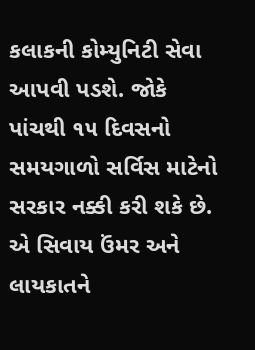કલાકની કોમ્યુનિટી સેવા આપવી પડશે. જોકે પાંચથી ૧૫ દિવસનો સમયગાળો સર્વિસ માટેનો સરકાર નક્કી કરી શકે છે. એ સિવાય ઉંમર અને લાયકાતને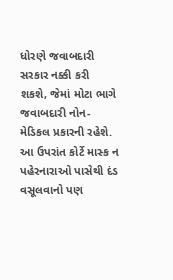ધોરણે જવાબદારી સરકાર નક્કી કરી શકશે, જેમાં મોટા ભાગે જવાબદારી નોન-મેડિકલ પ્રકારની રહેશે.
આ ઉપરાંત કોર્ટે માસ્ક ન પહેરનારાઓ પાસેથી દંડ વસૂલવાનો પણ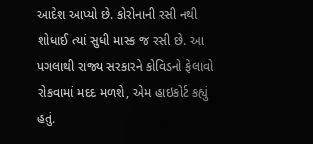આદેશ આપ્યો છે. કોરોનાની રસી નથી શોધાઈ ત્યાં સુધી માસ્ક જ રસી છે. આ પગલાથી રાજ્ય સરકારને કોવિડનો ફેલાવો રોકવામાં મદદ મળશે, એમ હાઇકોર્ટ કહ્યું હતું.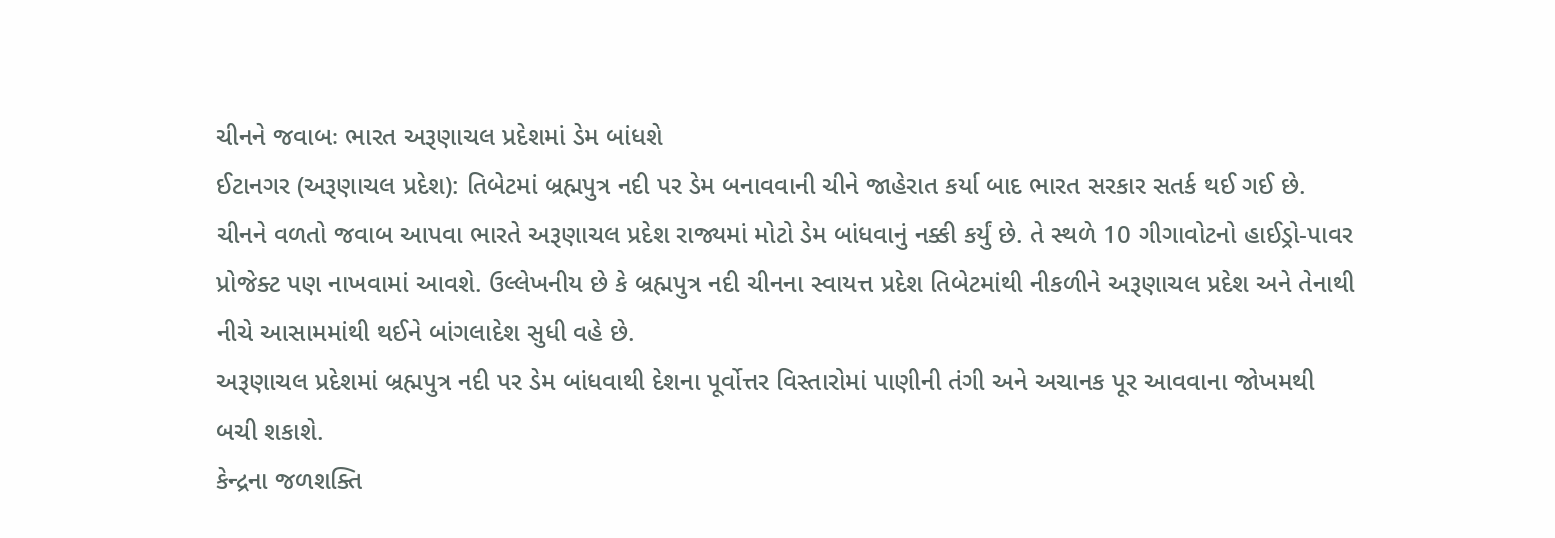ચીનને જવાબઃ ભારત અરૂણાચલ પ્રદેશમાં ડેમ બાંધશે
ઈટાનગર (અરૂણાચલ પ્રદેશ): તિબેટમાં બ્રહ્મપુત્ર નદી પર ડેમ બનાવવાની ચીને જાહેરાત કર્યા બાદ ભારત સરકાર સતર્ક થઈ ગઈ છે. ચીનને વળતો જવાબ આપવા ભારતે અરૂણાચલ પ્રદેશ રાજ્યમાં મોટો ડેમ બાંધવાનું નક્કી કર્યું છે. તે સ્થળે 10 ગીગાવોટનો હાઈડ્રો-પાવર પ્રોજેક્ટ પણ નાખવામાં આવશે. ઉલ્લેખનીય છે કે બ્રહ્મપુત્ર નદી ચીનના સ્વાયત્ત પ્રદેશ તિબેટમાંથી નીકળીને અરૂણાચલ પ્રદેશ અને તેનાથી નીચે આસામમાંથી થઈને બાંગલાદેશ સુધી વહે છે.
અરૂણાચલ પ્રદેશમાં બ્રહ્મપુત્ર નદી પર ડેમ બાંધવાથી દેશના પૂર્વોત્તર વિસ્તારોમાં પાણીની તંગી અને અચાનક પૂર આવવાના જોખમથી બચી શકાશે.
કેન્દ્રના જળશક્તિ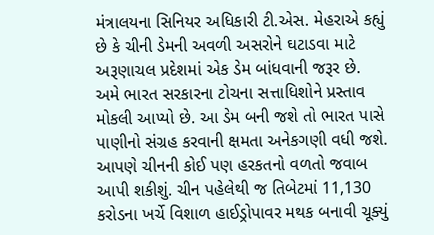મંત્રાલયના સિનિયર અધિકારી ટી.એસ. મેહરાએ કહ્યું છે કે ચીની ડેમની અવળી અસરોને ઘટાડવા માટે અરૂણાચલ પ્રદેશમાં એક ડેમ બાંધવાની જરૂર છે. અમે ભારત સરકારના ટોચના સત્તાધિશોને પ્રસ્તાવ મોકલી આપ્યો છે. આ ડેમ બની જશે તો ભારત પાસે પાણીનો સંગ્રહ કરવાની ક્ષમતા અનેકગણી વધી જશે. આપણે ચીનની કોઈ પણ હરકતનો વળતો જવાબ આપી શકીશું. ચીન પહેલેથી જ તિબેટમાં 11,130 કરોડના ખર્ચે વિશાળ હાઈડ્રોપાવર મથક બનાવી ચૂક્યું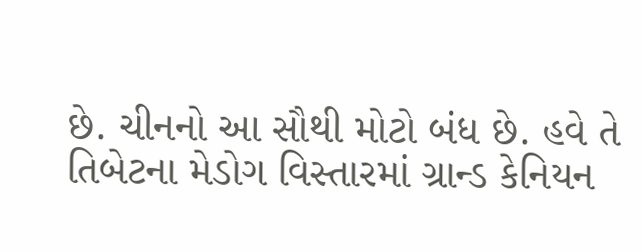છે. ચીનનો આ સૌથી મોટો બંધ છે. હવે તે તિબેટના મેડોગ વિસ્તારમાં ગ્રાન્ડ કેનિયન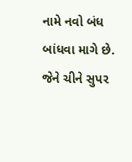નામે નવો બંધ બાંધવા માગે છે. જેને ચીને સુપર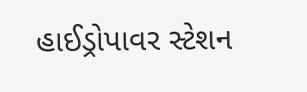હાઈડ્રોપાવર સ્ટેશન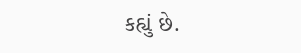કહ્યું છે.